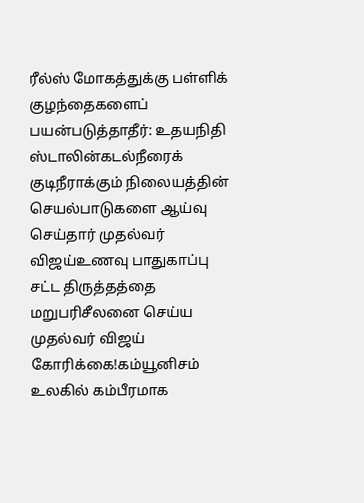ரீல்ஸ் மோகத்துக்கு பள்ளிக் குழந்தைகளைப் பயன்படுத்தாதீர்: உதயநிதி ஸ்டாலின்கடல்நீரைக் குடிநீராக்கும் நிலையத்தின் செயல்பாடுகளை ஆய்வு செய்தார் முதல்வர் விஜய்உணவு பாதுகாப்பு சட்ட திருத்தத்தை மறுபரிசீலனை செய்ய முதல்வர் விஜய் கோரிக்கை!கம்யூனிசம் உலகில் கம்பீரமாக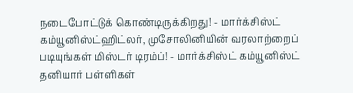நடைபோட்டுக் கொண்டிருக்கிறது! - மார்க்சிஸ்ட் கம்யூனிஸ்ட்ஹிட்லர், முசோலினியின் வரலாற்றைப் படியுங்கள் மிஸ்டர் டிரம்ப்! - மார்க்சிஸ்ட் கம்யூனிஸ்ட் தனியார் பள்ளிகள்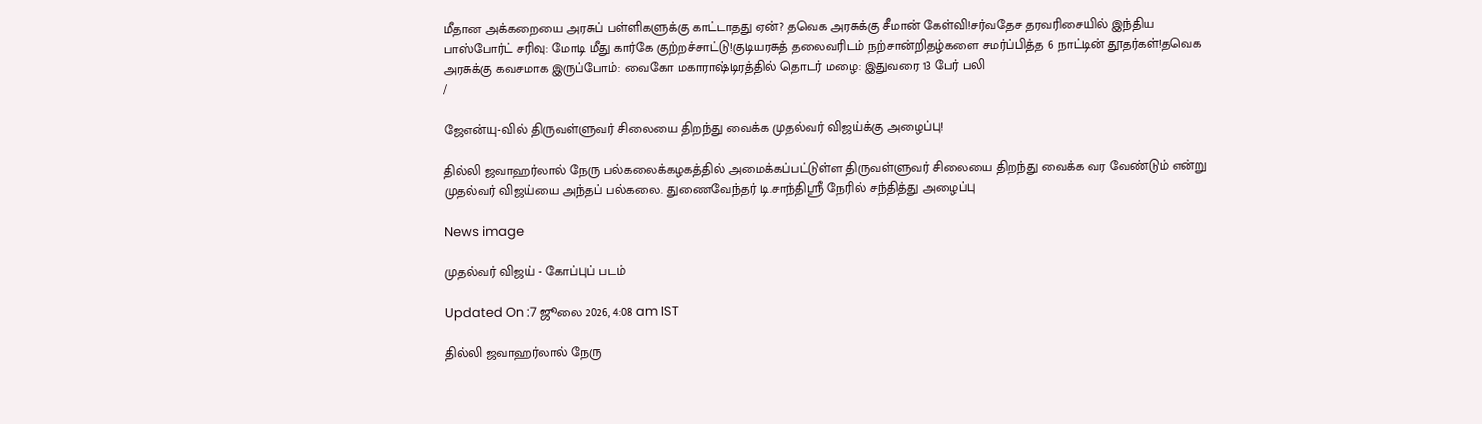மீதான அக்கறையை அரசுப் பள்ளிகளுக்கு காட்டாதது ஏன்? தவெக அரசுக்கு சீமான் கேள்வி!சர்வதேச தரவரிசையில் இந்திய பாஸ்போர்ட் சரிவு: மோடி மீது கார்கே குற்றச்சாட்டு!குடியரசுத் தலைவரிடம் நற்சான்றிதழ்களை சமர்ப்பித்த 6 நாட்டின் தூதர்கள்!தவெக அரசுக்கு கவசமாக இருப்போம்: வைகோ மகாராஷ்டிரத்தில் தொடர் மழை: இதுவரை 13 பேர் பலி
/

ஜேஎன்யு-வில் திருவள்ளுவர் சிலையை திறந்து வைக்க முதல்வர் விஜய்க்கு அழைப்பு!

தில்லி ஜவாஹர்லால் நேரு பல்கலைக்கழகத்தில் அமைக்கப்பட்டுள்ள திருவள்ளுவர் சிலையை திறந்து வைக்க வர வேண்டும் என்று முதல்வர் விஜய்யை அந்தப் பல்கலை. துணைவேந்தர் டி.சாந்திஸ்ரீ நேரில் சந்தித்து அழைப்பு

News image

முதல்வர் விஜய் - கோப்புப் படம்

Updated On :7 ஜூலை 2026, 4:08 am IST

தில்லி ஜவாஹர்லால் நேரு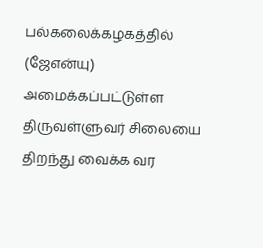பல்கலைக்கழகத்தில் (ஜேஎன்யு) அமைக்கப்பட்டுள்ள திருவள்ளுவர் சிலையை திறந்து வைக்க வர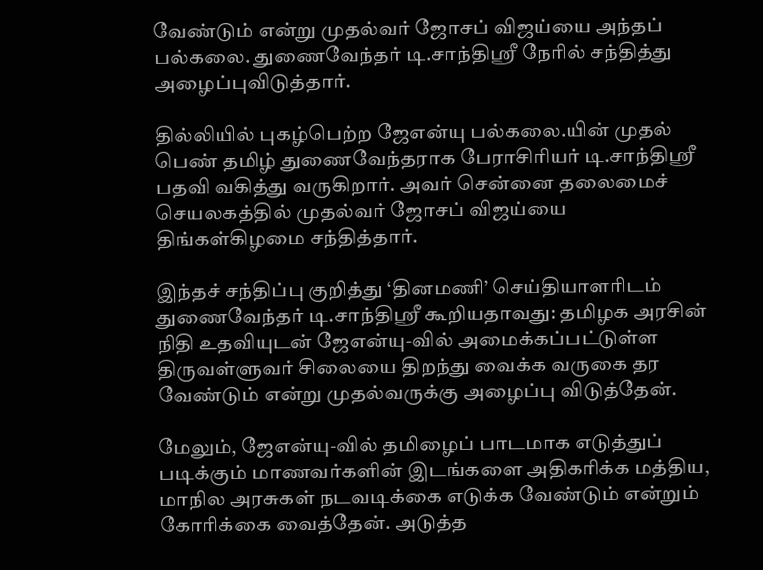வேண்டும் என்று முதல்வர் ஜோசப் விஜய்யை அந்தப் பல்கலை. துணைவேந்தர் டி.சாந்திஸ்ரீ நேரில் சந்தித்து அழைப்புவிடுத்தார்.

தில்லியில் புகழ்பெற்ற ஜேஎன்யு பல்கலை.யின் முதல் பெண் தமிழ் துணைவேந்தராக பேராசிரியர் டி.சாந்திஸ்ரீ பதவி வகித்து வருகிறார். அவர் சென்னை தலைமைச் செயலகத்தில் முதல்வர் ஜோசப் விஜய்யை திங்கள்கிழமை சந்தித்தார்.

இந்தச் சந்திப்பு குறித்து ‘தினமணி’ செய்தியாளரிடம் துணைவேந்தர் டி.சாந்திஸ்ரீ கூறியதாவது: தமிழக அரசின் நிதி உதவியுடன் ஜேஎன்யு-வில் அமைக்கப்பட்டுள்ள திருவள்ளுவர் சிலையை திறந்து வைக்க வருகை தர வேண்டும் என்று முதல்வருக்கு அழைப்பு விடுத்தேன்.

மேலும், ஜேஎன்யு-வில் தமிழைப் பாடமாக எடுத்துப் படிக்கும் மாணவர்களின் இடங்களை அதிகரிக்க மத்திய, மாநில அரசுகள் நடவடிக்கை எடுக்க வேண்டும் என்றும் கோரிக்கை வைத்தேன். அடுத்த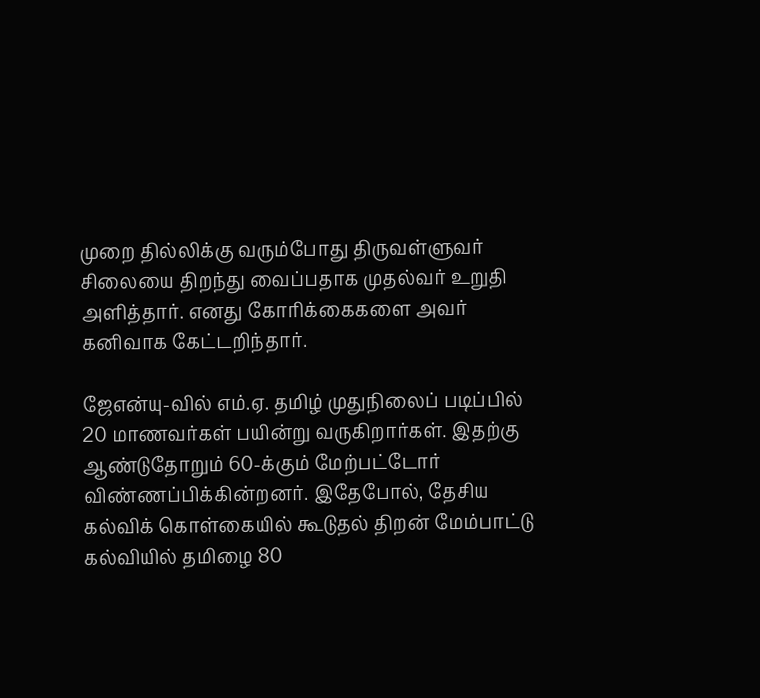முறை தில்லிக்கு வரும்போது திருவள்ளுவர் சிலையை திறந்து வைப்பதாக முதல்வர் உறுதி அளித்தார். எனது கோரிக்கைகளை அவர் கனிவாக கேட்டறிந்தார்.

ஜேஎன்யு-வில் எம்.ஏ. தமிழ் முதுநிலைப் படிப்பில் 20 மாணவர்கள் பயின்று வருகிறார்கள். இதற்கு ஆண்டுதோறும் 60-க்கும் மேற்பட்டோர் விண்ணப்பிக்கின்றனர். இதேபோல், தேசிய கல்விக் கொள்கையில் கூடுதல் திறன் மேம்பாட்டு கல்வியில் தமிழை 80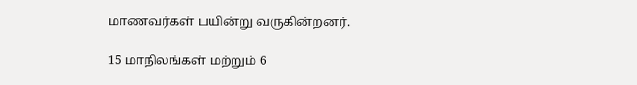மாணவர்கள் பயின்று வருகின்றனர்.

15 மாநிலங்கள் மற்றும் 6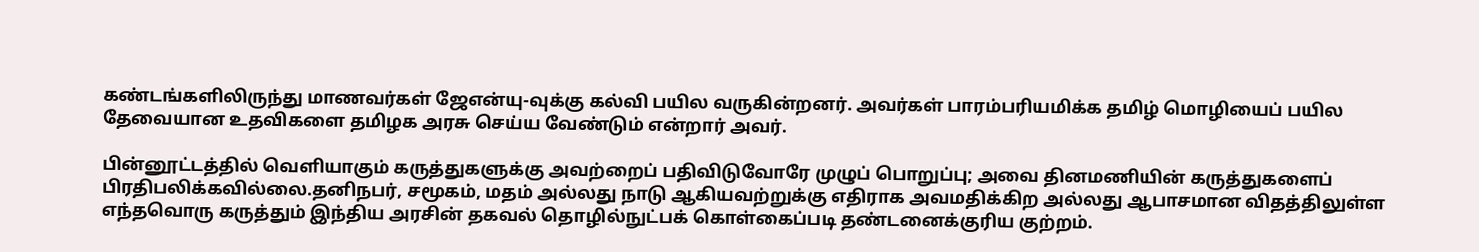கண்டங்களிலிருந்து மாணவர்கள் ஜேஎன்யு-வுக்கு கல்வி பயில வருகின்றனர். அவர்கள் பாரம்பரியமிக்க தமிழ் மொழியைப் பயில தேவையான உதவிகளை தமிழக அரசு செய்ய வேண்டும் என்றார் அவர்.

பின்னூட்டத்தில் வெளியாகும் கருத்துகளுக்கு அவற்றைப் பதிவிடுவோரே முழுப் பொறுப்பு; அவை தினமணியின் கருத்துகளைப் பிரதிபலிக்கவில்லை.தனிநபர், சமூகம், மதம் அல்லது நாடு ஆகியவற்றுக்கு எதிராக அவமதிக்கிற அல்லது ஆபாசமான விதத்திலுள்ள எந்தவொரு கருத்தும் இந்திய அரசின் தகவல் தொழில்நுட்பக் கொள்கைப்படி தண்டனைக்குரிய குற்றம்.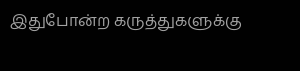இதுபோன்ற கருத்துகளுக்கு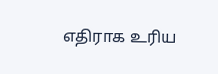எதிராக உரிய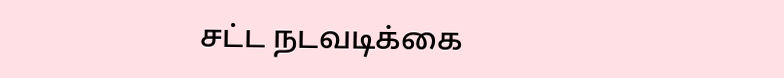சட்ட நடவடிக்கை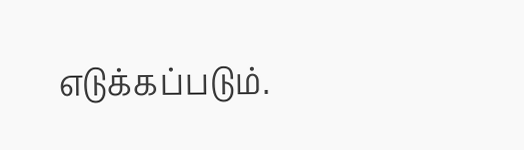எடுக்கப்படும்.